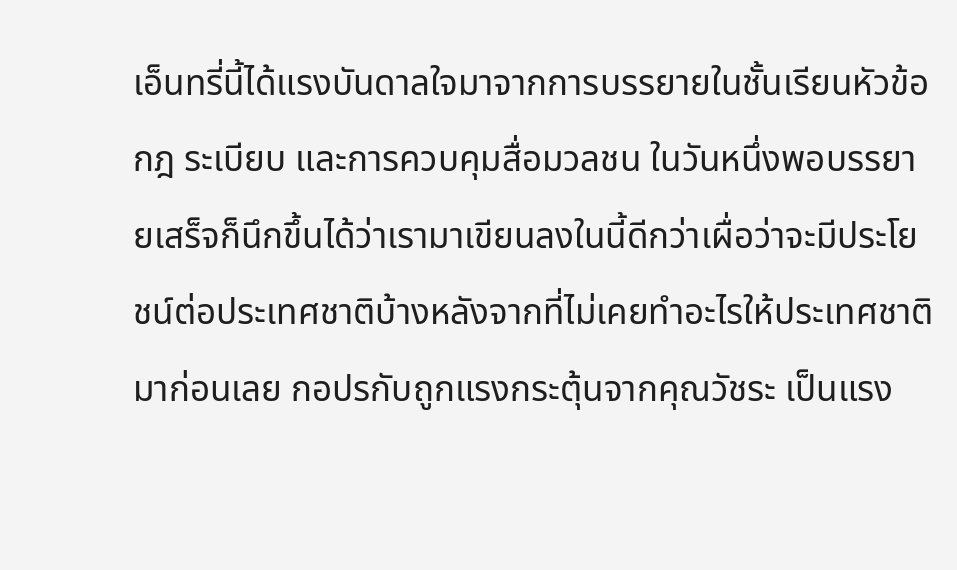เอ็นทรี่นี้ได้แรงบันดาลใจมาจากการบรรยายในชั้นเรียนหัวข้อ กฎ ระเบียบ และการควบคุมสื่อมวลชน ในวันหนึ่งพอบรรยายเสร็จก็นึกขึ้นได้ว่าเรามาเขียนลงในนี้ดีกว่าเผื่อว่าจะมีประโยชน์ต่อประเทศชาติบ้างหลังจากที่ไม่เคยทำอะไรให้ประเทศชาติมาก่อนเลย กอปรกับถูกแรงกระตุ้นจากคุณวัชระ เป็นแรง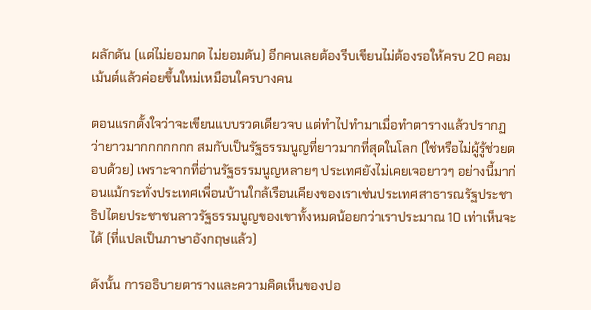ผลักดัน (แต่ไม่ยอมกด ไม่ยอมดัน) อีกคนเลยต้องรีบเขียนไม่ต้องรอให้ครบ 20 คอมเม้นต์แล้วค่อยขึ้นใหม่เหมือนใครบางคน

ตอนแรกตั้งใจว่าจะเขียนแบบรวดเดียวจบ แต่ทำไปทำมาเมื่อทำตารางแล้วปรากฏว่ายาวมากกกกกกก สมกับเป็นรัฐธรรมนูญที่ยาวมากที่สุดในโลก (ใช่หรือไม่ผู้รู้ช่วยตอบด้วย) เพราะจากที่อ่านรัฐธรรมนูญหลายๆ ประเทศยังไม่เคยเจอยาวๆ อย่างนี้มาก่อนแม้กระทั่งประเทศเพื่อนบ้านใกล้เรือนเคียงของเราเช่นประเทศสาธารณรัฐประชาธิปไตยประชาชนลาวรัฐธรรมนูญของเขาทั้งหมดน้อยกว่าเราประมาณ 10 เท่าเห็นจะได้ (ที่แปลเป็นภาษาอังกฤษแล้ว)

ดังนั้น การอธิบายตารางและความคิดเห็นของปอ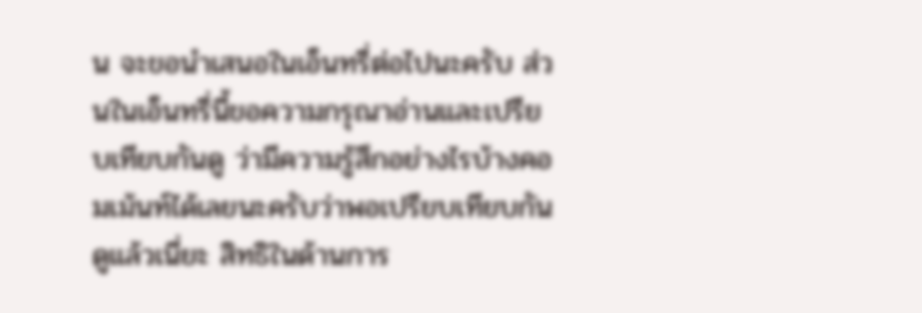น จะขอนำเสนอในเอ็นทรี่ต่อไปนะครับ ส่วนในเอ็นทรี่นี้ขอความกรุณาอ่านและเปรียบเทียบกันดู ว่ามีความรู้สึกอย่างไรบ้างคอมเม้นท์ได้เลยนะครับว่าพอเปรียบเทียบกันดูแล้วเนี่ยะ สิทธิในด้านการ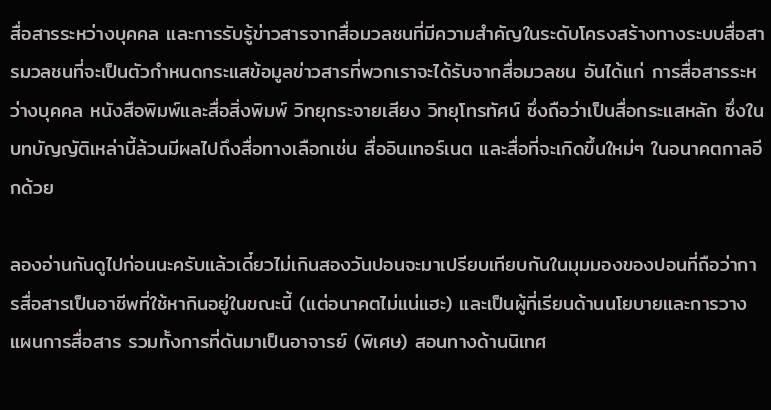สื่อสารระหว่างบุคคล และการรับรู้ข่าวสารจากสื่อมวลชนที่มีความสำคัญในระดับโครงสร้างทางระบบสื่อสารมวลชนที่จะเป็นตัวกำหนดกระแสข้อมูลข่าวสารที่พวกเราจะได้รับจากสื่อมวลชน อันได้แก่ การสื่อสารระหว่างบุคคล หนังสือพิมพ์และสื่อสิ่งพิมพ์ วิทยุกระจายเสียง วิทยุโทรทัศน์ ซึ่งถือว่าเป็นสื่อกระแสหลัก ซึ่งในบทบัญญัติเหล่านี้ล้วนมีผลไปถึงสื่อทางเลือกเช่น สื่ออินเทอร์เนต และสื่อที่จะเกิดขึ้นใหม่ๆ ในอนาคตกาลอีกด้วย

ลองอ่านกันดูไปก่อนนะครับแล้วเดี๋ยวไม่เกินสองวันปอนจะมาเปรียบเทียบกันในมุมมองของปอนที่ถือว่าการสื่อสารเป็นอาชีพที่ใช้หากินอยู่ในขณะนี้ (แต่อนาคตไม่แน่แฮะ) และเป็นผู้ที่เรียนด้านนโยบายและการวางแผนการสื่อสาร รวมทั้งการที่ดันมาเป็นอาจารย์ (พิเศษ) สอนทางด้านนิเทศ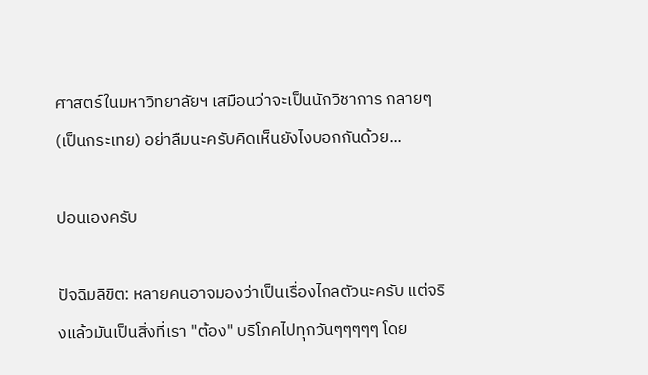ศาสตร์ในมหาวิทยาลัยฯ เสมือนว่าจะเป็นนักวิชาการ กลายๆ(เป็นกระเทย) อย่าลืมนะครับคิดเห็นยังไงบอกกันด้วย...

ปอนเองครับ

ปัจฉิมลิขิต: หลายคนอาจมองว่าเป็นเรื่องไกลตัวนะครับ แต่จริงแล้วมันเป็นสิ่งที่เรา "ต้อง" บริโภคไปทุกวันๆๆๆๆๆ โดย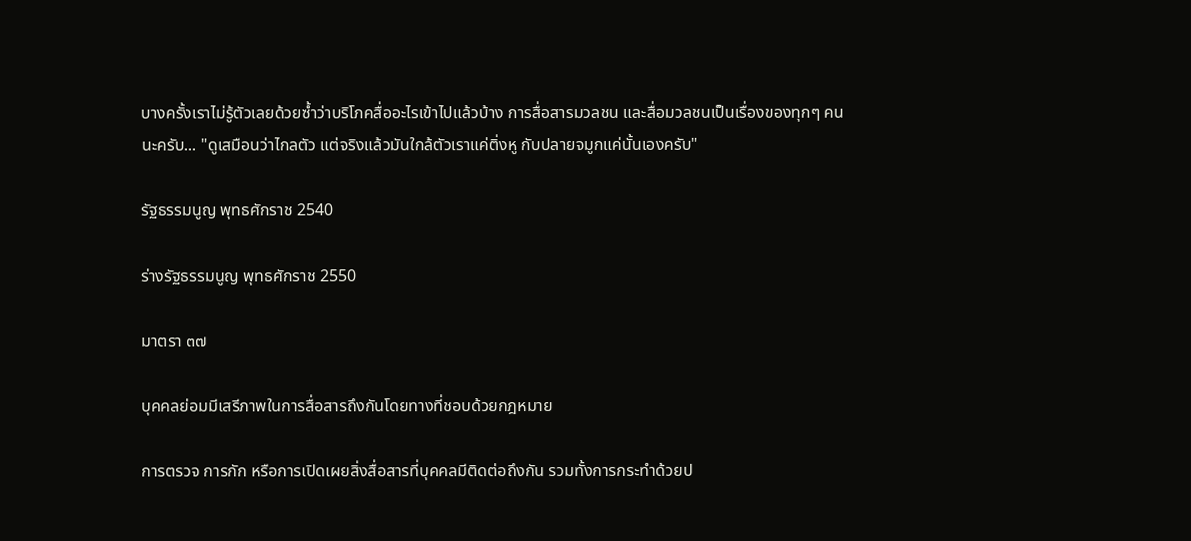บางครั้งเราไม่รู้ตัวเลยด้วยซ้ำว่าบริโภคสื่ออะไรเข้าไปแล้วบ้าง การสื่อสารมวลชน และสื่อมวลชนเป็นเรื่องของทุกๆ คนนะครับ... "ดูเสมือนว่าไกลตัว แต่จริงแล้วมันใกล้ตัวเราแค่ติ่งหู กับปลายจมูกแค่นั้นเองครับ"

รัฐธรรมนูญ พุทธศักราช 2540

ร่างรัฐธรรมนูญ พุทธศักราช 2550

มาตรา ๓๗

บุคคลย่อมมีเสรีภาพในการสื่อสารถึงกันโดยทางที่ชอบด้วยกฎหมาย

การตรวจ การกัก หรือการเปิดเผยสิ่งสื่อสารที่บุคคลมีติดต่อถึงกัน รวมทั้งการกระทำด้วยป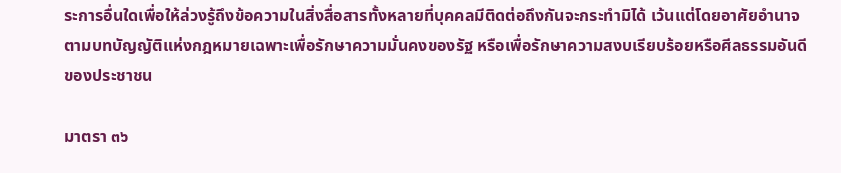ระการอื่นใดเพื่อให้ล่วงรู้ถึงข้อความในสิ่งสื่อสารทั้งหลายที่บุคคลมีติดต่อถึงกันจะกระทำมิได้ เว้นแต่โดยอาศัยอำนาจตามบทบัญญัติแห่งกฎหมายเฉพาะเพื่อรักษาความมั่นคงของรัฐ หรือเพื่อรักษาความสงบเรียบร้อยหรือศีลธรรมอันดีของประชาชน

มาตรา ๓๖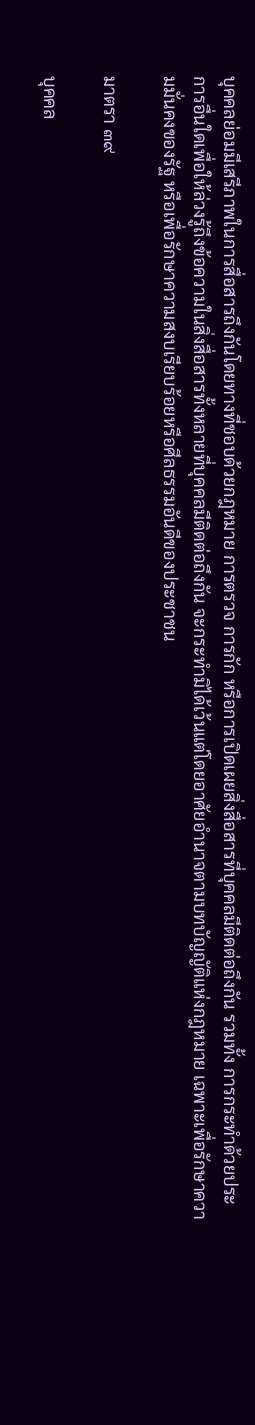บุคคลย่อมมีเสรีภาพในการสื่อสารถึงกันโดยทางที่ชอบด้วยกฎหมาย การตรวจ การกัก หรือการเปิดเผยสิ่งสื่อสารที่บุคคลมีติดต่อถึงกัน รวมทั้ง การกระทำด้วยประการอื่นใดเพื่อให้ล่วงรู้ถึงข้อความในสิ่งสื่อสารทั้งหลายที่บุคคลมีติดต่อถึงกัน จะกระทำมิได้เว้นแต่โดยอาศัยอำนาจตามบทบัญญัติแห่งกฎหมาย เฉพาะเพื่อรักษาความมั่นคงของรัฐ หรือเพื่อรักษาความสงบเรียบร้อยหรือศีลธรรมอันดีของประชาชน

มาตรา ๓๙

บุคคล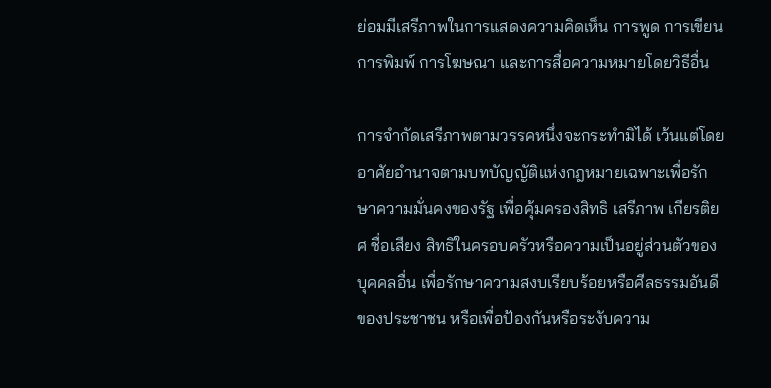ย่อมมีเสรีภาพในการแสดงความคิดเห็น การพูด การเขียน การพิมพ์ การโฆษณา และการสื่อความหมายโดยวิธีอื่น

การจำกัดเสรีภาพตามวรรคหนึ่งจะกระทำมิได้ เว้นแต่โดยอาศัยอำนาจตามบทบัญญัติแห่งกฎหมายเฉพาะเพื่อรักษาความมั่นคงของรัฐ เพื่อคุ้มครองสิทธิ เสรีภาพ เกียรติยศ ชื่อเสียง สิทธิในครอบครัวหรือความเป็นอยู่ส่วนตัวของบุคคลอื่น เพื่อรักษาความสงบเรียบร้อยหรือศีลธรรมอันดีของประชาชน หรือเพื่อป้องกันหรือระงับความ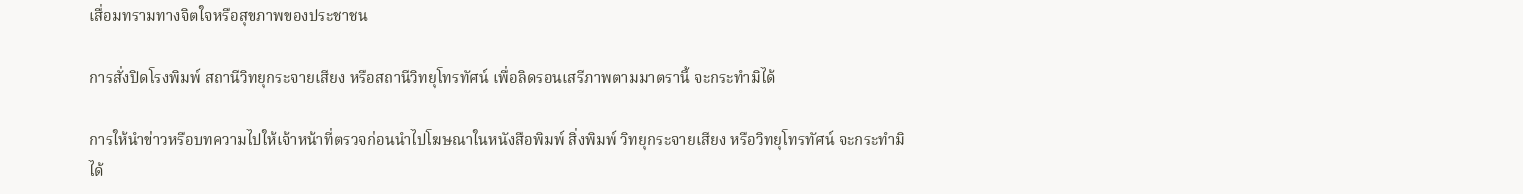เสื่อมทรามทางจิตใจหรือสุขภาพของประชาชน

การสั่งปิดโรงพิมพ์ สถานีวิทยุกระจายเสียง หรือสถานีวิทยุโทรทัศน์ เพื่อลิดรอนเสรีภาพตามมาตรานี้ จะกระทำมิได้

การให้นำข่าวหรือบทความไปให้เจ้าหน้าที่ตรวจก่อนนำไปโฆษณาในหนังสือพิมพ์ สิ่งพิมพ์ วิทยุกระจายเสียง หรือวิทยุโทรทัศน์ จะกระทำมิได้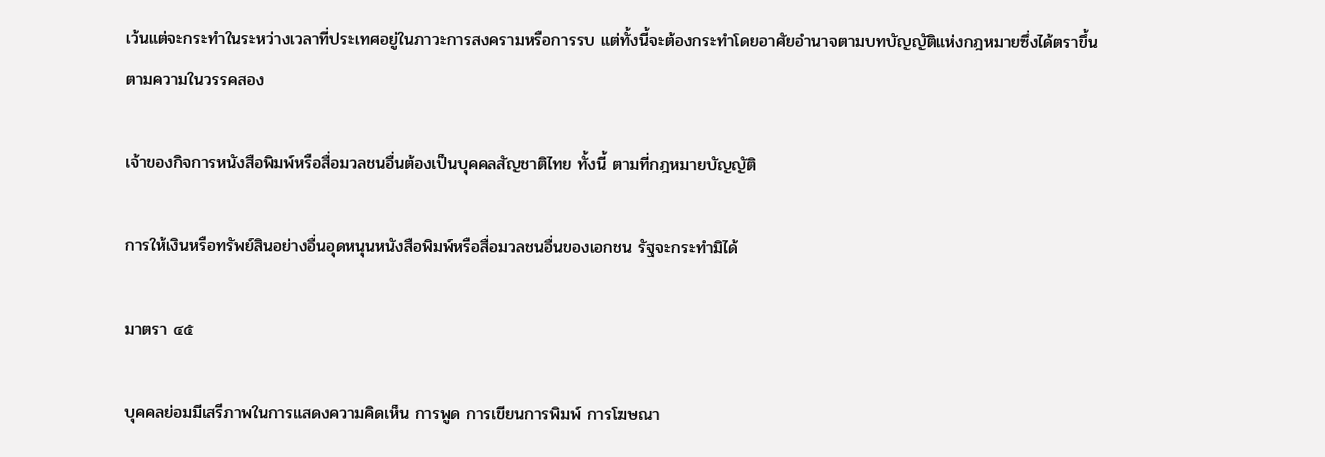เว้นแต่จะกระทำในระหว่างเวลาที่ประเทศอยู่ในภาวะการสงครามหรือการรบ แต่ทั้งนี้จะต้องกระทำโดยอาศัยอำนาจตามบทบัญญัติแห่งกฎหมายซึ่งได้ตราขึ้นตามความในวรรคสอง

เจ้าของกิจการหนังสือพิมพ์หรือสื่อมวลชนอื่นต้องเป็นบุคคลสัญชาติไทย ทั้งนี้ ตามที่กฎหมายบัญญัติ

การให้เงินหรือทรัพย์สินอย่างอื่นอุดหนุนหนังสือพิมพ์หรือสื่อมวลชนอื่นของเอกชน รัฐจะกระทำมิได้

มาตรา ๔๕

บุคคลย่อมมีเสรีภาพในการแสดงความคิดเห็น การพูด การเขียนการพิมพ์ การโฆษณา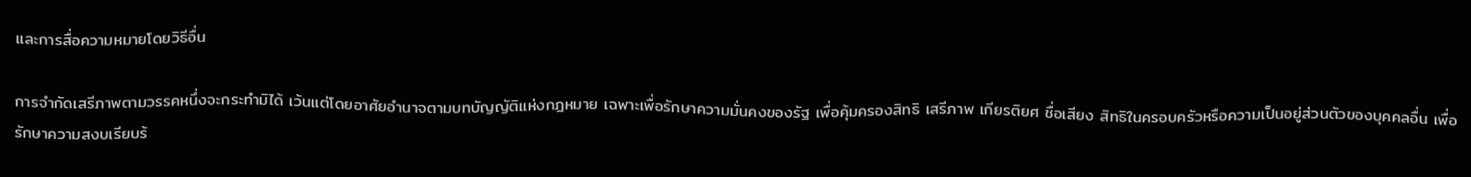และการสื่อความหมายโดยวิธีอื่น

การจำกัดเสรีภาพตามวรรคหนึ่งจะกระทำมิได้ เว้นแต่โดยอาศัยอำนาจตามบทบัญญัติแห่งกฎหมาย เฉพาะเพื่อรักษาความมั่นคงของรัฐ เพื่อคุ้มครองสิทธิ เสรีภาพ เกียรติยศ ชื่อเสียง สิทธิในครอบครัวหรือความเป็นอยู่ส่วนตัวของบุคคลอื่น เพื่อรักษาความสงบเรียบร้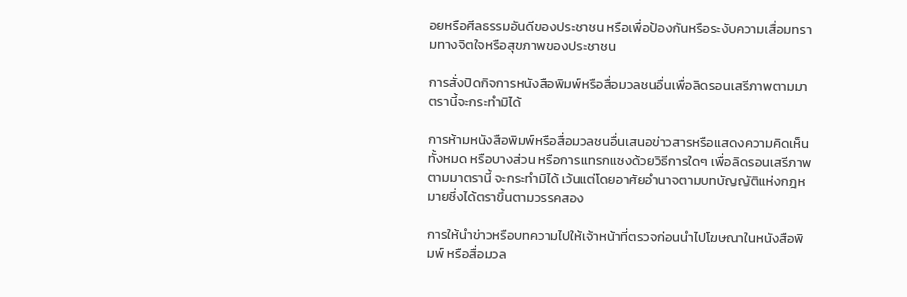อยหรือศีลธรรมอันดีของประชาชน หรือเพื่อป้องกันหรือระงับความเสื่อมทรามทางจิตใจหรือสุขภาพของประชาชน

การสั่งปิดกิจการหนังสือพิมพ์หรือสื่อมวลชนอื่นเพื่อลิดรอนเสรีภาพตามมาตรานี้จะกระทำมิได้

การห้ามหนังสือพิมพ์หรือสื่อมวลชนอื่นเสนอข่าวสารหรือแสดงความคิดเห็นทั้งหมด หรือบางส่วน หรือการแทรกแซงด้วยวิธีการใดๆ เพื่อลิดรอนเสรีภาพตามมาตรานี้ จะกระทำมิได้ เว้นแต่โดยอาศัยอำนาจตามบทบัญญัติแห่งกฎหมายซึ่งได้ตราขึ้นตามวรรคสอง

การให้นำข่าวหรือบทความไปให้เจ้าหน้าที่ตรวจก่อนนำไปโฆษณาในหนังสือพิมพ์ หรือสื่อมวล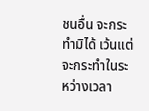ชนอื่น จะกระทำมิได้ เว้นแต่จะกระทำในระหว่างเวลา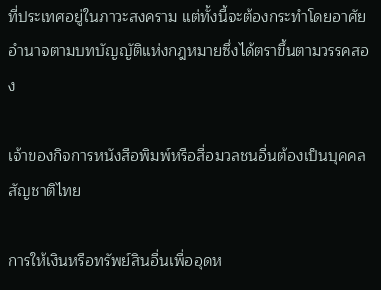ที่ประเทศอยู่ในภาวะสงคราม แต่ทั้งนี้จะต้องกระทำโดยอาศัยอำนาจตามบทบัญญัติแห่งกฎหมายซึ่งได้ตราขึ้นตามวรรคสอง

เจ้าของกิจการหนังสือพิมพ์หรือสื่อมวลชนอื่นต้องเป็นบุคคลสัญชาติไทย

การให้เงินหรือทรัพย์สินอื่นเพื่ออุดห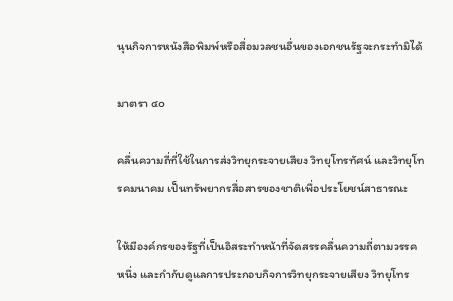นุนกิจการหนังสือพิมพ์หรือสื่อมวลชนอื่นของเอกชนรัฐจะกระทำมิได้

มาตรา ๔๐

คลื่นความถี่ที่ใช้ในการส่งวิทยุกระจายเสียง วิทยุโทรทัศน์ และวิทยุโทรคมนาคม เป็นทรัพยากรสื่อสารของชาติเพื่อประโยชน์สาธารณะ

ให้มีองค์กรของรัฐที่เป็นอิสระทำหน้าที่จัดสรรคลื่นความถี่ตามวรรคหนึ่ง และกำกับดูแลการประกอบกิจการวิทยุกระจายเสียง วิทยุโทร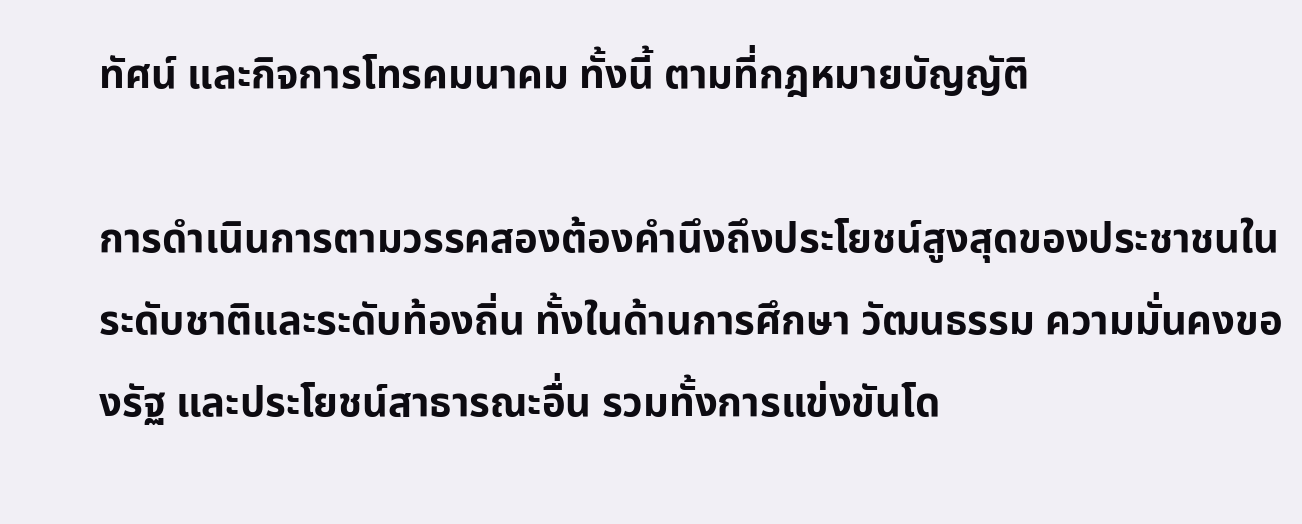ทัศน์ และกิจการโทรคมนาคม ทั้งนี้ ตามที่กฎหมายบัญญัติ

การดำเนินการตามวรรคสองต้องคำนึงถึงประโยชน์สูงสุดของประชาชนในระดับชาติและระดับท้องถิ่น ทั้งในด้านการศึกษา วัฒนธรรม ความมั่นคงของรัฐ และประโยชน์สาธารณะอื่น รวมทั้งการแข่งขันโด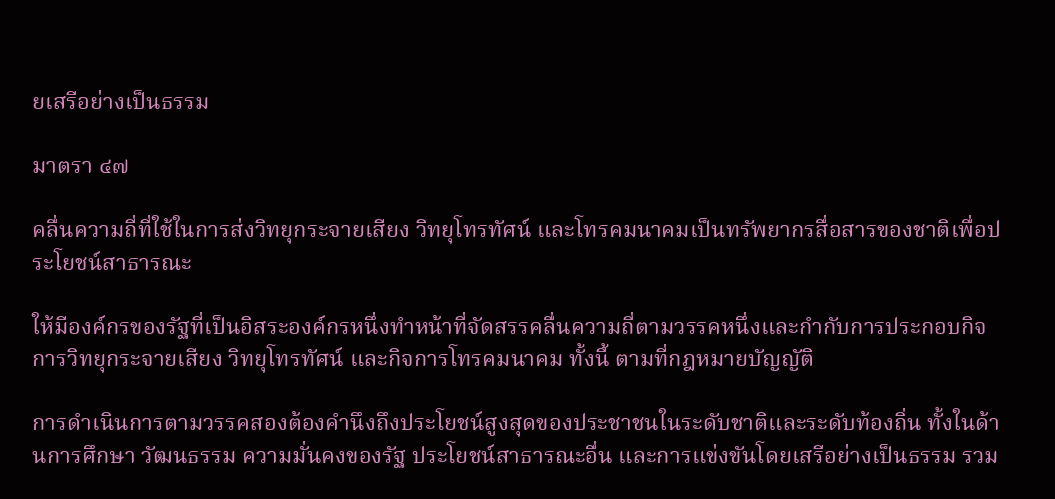ยเสรีอย่างเป็นธรรม

มาตรา ๔๗

คลื่นความถี่ที่ใช้ในการส่งวิทยุกระจายเสียง วิทยุโทรทัศน์ และโทรคมนาคมเป็นทรัพยากรสื่อสารของชาติเพื่อประโยชน์สาธารณะ

ให้มีองค์กรของรัฐที่เป็นอิสระองค์กรหนึ่งทำหน้าที่จัดสรรคลื่นความถี่ตามวรรคหนึ่งและกำกับการประกอบกิจการวิทยุกระจายเสียง วิทยุโทรทัศน์ และกิจการโทรคมนาคม ทั้งนี้ ตามที่กฎหมายบัญญัติ

การดำเนินการตามวรรคสองต้องคำนึงถึงประโยชน์สูงสุดของประชาชนในระดับชาติและระดับท้องถิ่น ทั้งในด้านการศึกษา วัฒนธรรม ความมั่นคงของรัฐ ประโยชน์สาธารณะอื่น และการแข่งขันโดยเสรีอย่างเป็นธรรม รวม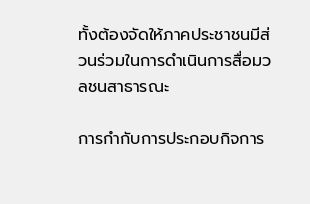ทั้งต้องจัดให้ภาคประชาชนมีส่วนร่วมในการดำเนินการสื่อมวลชนสาธารณะ

การกำกับการประกอบกิจการ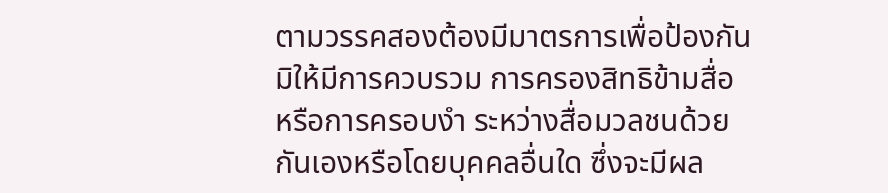ตามวรรคสองต้องมีมาตรการเพื่อป้องกันมิให้มีการควบรวม การครองสิทธิข้ามสื่อ หรือการครอบงำ ระหว่างสื่อมวลชนด้วยกันเองหรือโดยบุคคลอื่นใด ซึ่งจะมีผล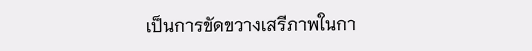เป็นการขัดขวางเสรีภาพในกา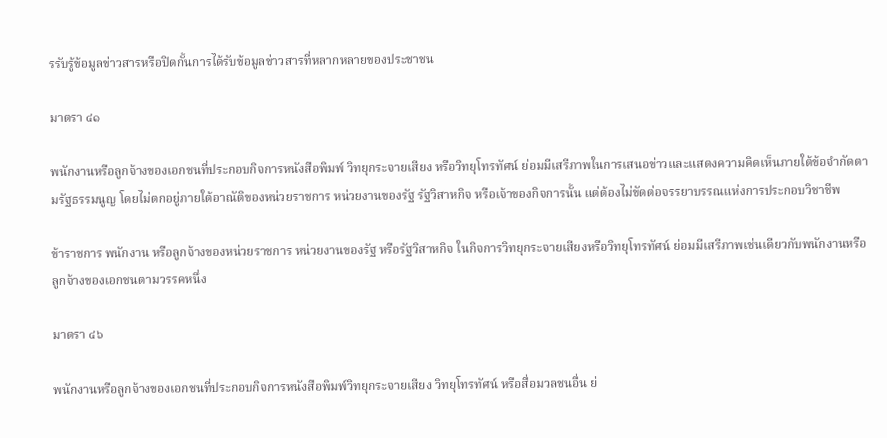รรับรู้ข้อมูลข่าวสารหรือปิดกั้นการได้รับข้อมูลข่าวสารที่หลากหลายของประชาชน

มาตรา ๔๑

พนักงานหรือลูกจ้างของเอกชนที่ประกอบกิจการหนังสือพิมพ์ วิทยุกระจายเสียง หรือวิทยุโทรทัศน์ ย่อมมีเสรีภาพในการเสนอข่าวและแสดงความคิดเห็นภายใต้ข้อจำกัดตามรัฐธรรมนูญ โดยไม่ตกอยู่ภายใต้อาณัติของหน่วยราชการ หน่วยงานของรัฐ รัฐวิสาหกิจ หรือเจ้าของกิจการนั้น แต่ต้องไม่ขัดต่อจรรยาบรรณแห่งการประกอบวิชาชีพ

ข้าราชการ พนักงาน หรือลูกจ้างของหน่วยราชการ หน่วยงานของรัฐ หรือรัฐวิสาหกิจ ในกิจการวิทยุกระจายเสียงหรือวิทยุโทรทัศน์ ย่อมมีเสรีภาพเช่นเดียวกับพนักงานหรือลูกจ้างของเอกชนตามวรรคหนึ่ง

มาตรา ๔๖

พนักงานหรือลูกจ้างของเอกชนที่ประกอบกิจการหนังสือพิมพ์วิทยุกระจายเสียง วิทยุโทรทัศน์ หรือสื่อมวลชนอื่น ย่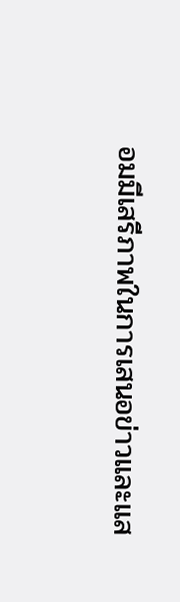อมมีเสรีภาพในการเสนอข่าวและแส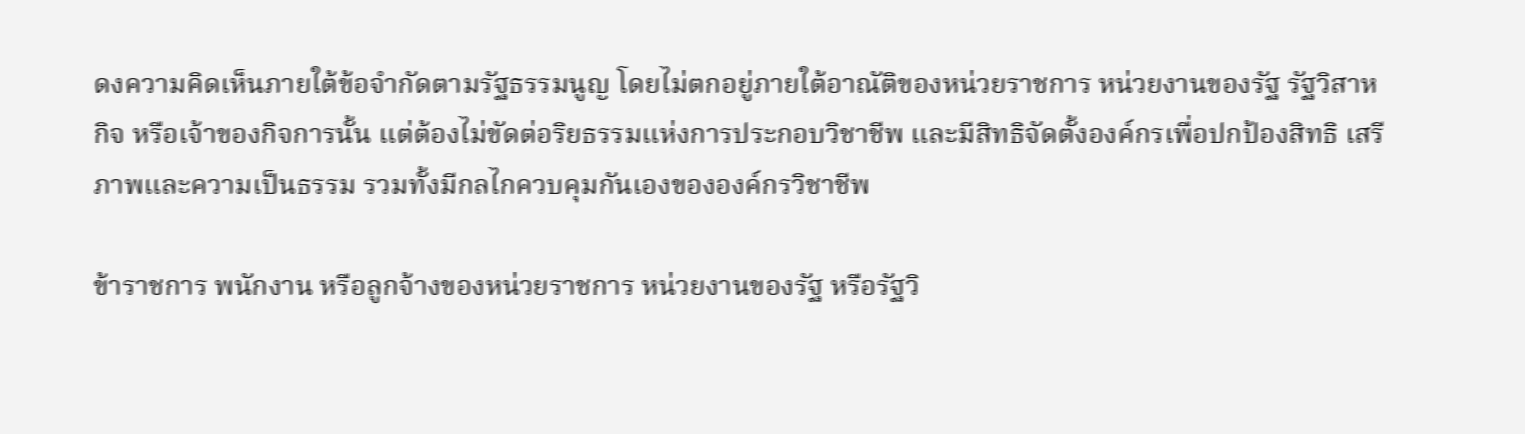ดงความคิดเห็นภายใต้ข้อจำกัดตามรัฐธรรมนูญ โดยไม่ตกอยู่ภายใต้อาณัติของหน่วยราชการ หน่วยงานของรัฐ รัฐวิสาหกิจ หรือเจ้าของกิจการนั้น แต่ต้องไม่ขัดต่อริยธรรมแห่งการประกอบวิชาชีพ และมีสิทธิจัดตั้งองค์กรเพื่อปกป้องสิทธิ เสรีภาพและความเป็นธรรม รวมทั้งมีกลไกควบคุมกันเองขององค์กรวิชาชีพ

ข้าราชการ พนักงาน หรือลูกจ้างของหน่วยราชการ หน่วยงานของรัฐ หรือรัฐวิ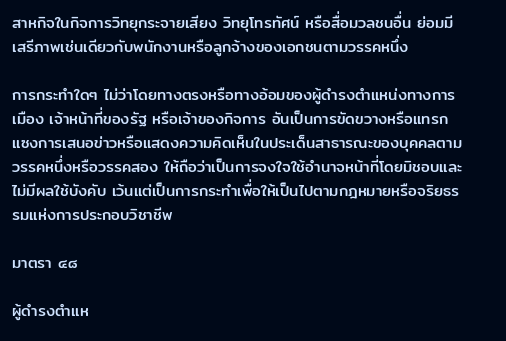สาหกิจในกิจการวิทยุกระจายเสียง วิทยุโทรทัศน์ หรือสื่อมวลชนอื่น ย่อมมีเสรีภาพเช่นเดียวกับพนักงานหรือลูกจ้างของเอกชนตามวรรคหนึ่ง

การกระทำใดๆ ไม่ว่าโดยทางตรงหรือทางอ้อมของผู้ดำรงตำแหน่งทางการเมือง เจ้าหน้าที่ของรัฐ หรือเจ้าของกิจการ อันเป็นการขัดขวางหรือแทรกแซงการเสนอข่าวหรือแสดงความคิดเห็นในประเด็นสาธารณะของบุคคลตามวรรคหนึ่งหรือวรรคสอง ให้ถือว่าเป็นการจงใจใช้อำนาจหน้าที่โดยมิชอบและไม่มีผลใช้บังคับ เว้นแต่เป็นการกระทำเพื่อให้เป็นไปตามกฎหมายหรือจริยธรรมแห่งการประกอบวิชาชีพ

มาตรา ๔๘

ผู้ดำรงตำแห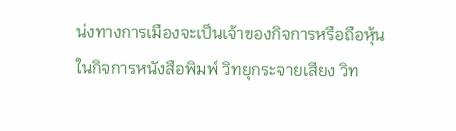น่งทางการเมืองจะเป็นเจ้าของกิจการหรือถือหุ้นในกิจการหนังสือพิมพ์ วิทยุกระจายเสียง วิท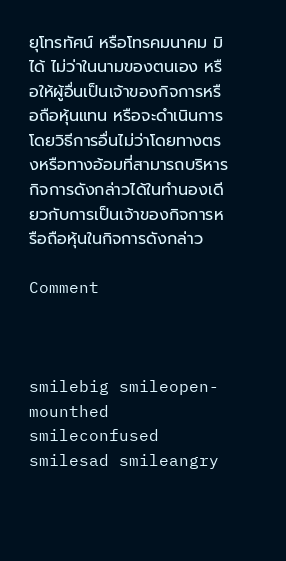ยุโทรทัศน์ หรือโทรคมนาคม มิได้ ไม่ว่าในนามของตนเอง หรือให้ผู้อื่นเป็นเจ้าของกิจการหรือถือหุ้นแทน หรือจะดำเนินการโดยวิธีการอื่นไม่ว่าโดยทางตรงหรือทางอ้อมที่สามารถบริหารกิจการดังกล่าวได้ในทำนองเดียวกับการเป็นเจ้าของกิจการหรือถือหุ้นในกิจการดังกล่าว

Comment



smilebig smileopen-mounthed smileconfused smilesad smileangry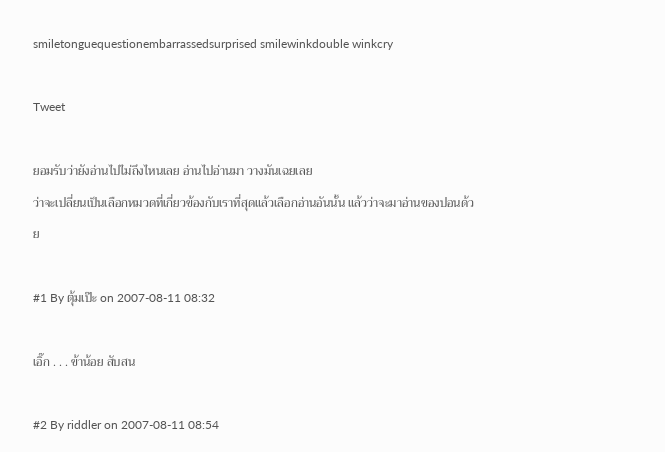smiletonguequestionembarrassedsurprised smilewinkdouble winkcry

Tweet

ยอมรับว่ายังอ่านไปไม่ถึงไหนเลย อ่านไปอ่านมา วางมันเฉยเลย
ว่าจะเปลี่ยนเป็นเลือกหมวดที่เกี่ยวข้องกับเราที่สุดแล้วเลือกอ่านอันนั้น แล้วว่าจะมาอ่านของปอนด้วย

#1 By ตุ้มเป๊ะ on 2007-08-11 08:32

เอิ๊ก . . . ข้าน้อย สับสน

#2 By riddler on 2007-08-11 08:54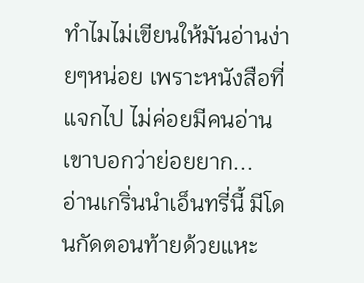ทำไมไม่เขียนให้มันอ่านง่ายๆหน่อย เพราะหนังสือที่แจกไป ไม่ค่อยมีคนอ่านเขาบอกว่าย่อยยาก...
อ่านเกริ่นนำเอ็นทรี่นี้ มีโดนกัดตอนท้ายด้วยแหะ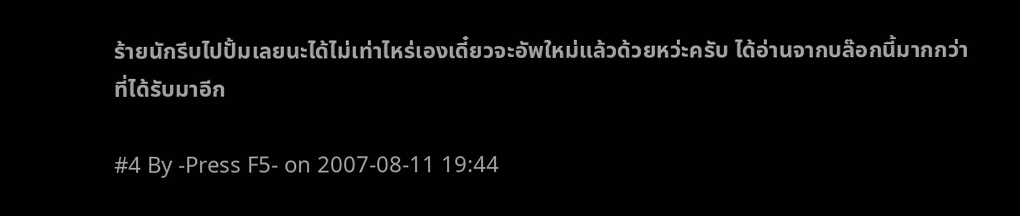ร้ายนักรีบไปปั้มเลยนะได้ไม่เท่าไหร่เองเดี๋ยวจะอัพใหม่แล้วด้วยหว่ะครับ ได้อ่านจากบล๊อกนี้มากกว่าที่ได้รับมาอีก

#4 By -Press F5- on 2007-08-11 19:44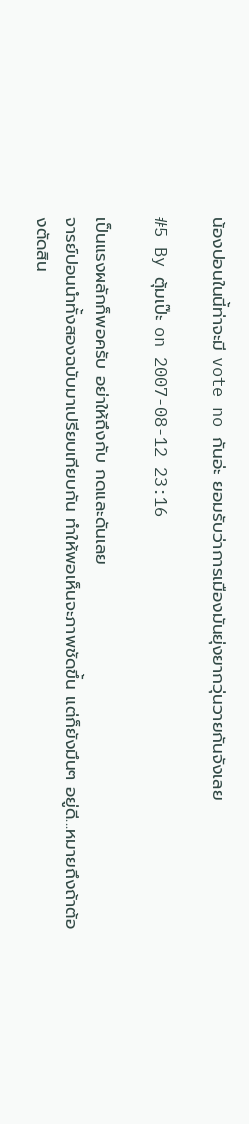น้องปอนในนี้ท่าจะมี vote no กันอ่ะ ยอมรับว่าการเมืองมันยุ่งยากวุ่นวายกันจังเลย

#5 By ตุ้มเป๊ะ on 2007-08-12 23:16

เป็นแรงผลักก็พอครับ อย่าให้ถึงกับ กดและดันเลย
จารย์ปอนนำทั้งสองฉบับมาเปรียบเทียบกัน ทำให้พอเห็นจะภาพชัดขึ้น แต่ก็ยังมึนๆ อยู่ดี...หมายถึงถ้าต้องตัดสิน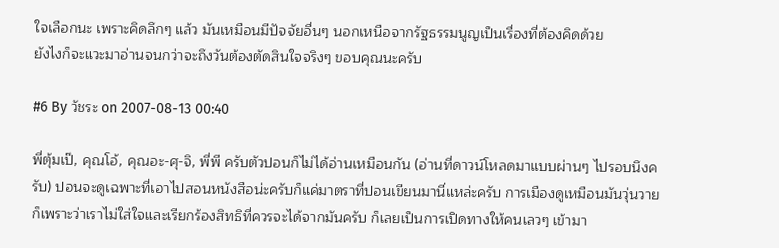ใจเลือกนะ เพราะคิดลึกๆ แล้ว มันเหมือนมีปัจจัยอื่นๆ นอกเหนือจากรัฐธรรมนูญเป็นเรื่องที่ต้องคิดด้วย
ยังไงก็จะแวะมาอ่านจนกว่าจะถึงวันต้องตัดสินใจจริงๆ ขอบคุณนะครับ

#6 By วัชระ on 2007-08-13 00:40

พี่ตุ้มเป๊, คุณโอ้, คุณอะ-ศุ-จิ, พี่พี ครับตัวปอนก็ไม่ได้อ่านเหมือนกัน (อ่านที่ดาวน์โหลดมาแบบผ่านๆ ไปรอบนึงครับ) ปอนจะดูเฉพาะที่เอาไปสอนหนังสือน่ะครับก็แค่มาตราที่ปอนเขียนมานี่แหล่ะครับ การเมืองดูเหมือนมันวุ่นวายก็เพราะว่าเราไม่ใส่ใจและเรียกร้องสิทธิที่ควรจะได้จากมันครับ ก็เลยเป็นการเปิดทางให้คนเลวๆ เข้ามา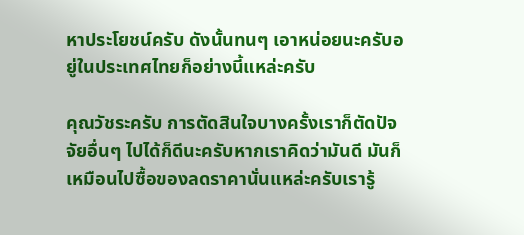หาประโยชน์ครับ ดังนั้นทนๆ เอาหน่อยนะครับอยู่ในประเทศไทยก็อย่างนี้แหล่ะครับ

คุณวัชระครับ การตัดสินใจบางครั้งเราก็ตัดปัจจัยอื่นๆ ไปได้ก็ดีนะครับหากเราคิดว่ามันดี มันก็เหมือนไปซื้อของลดราคานั่นแหล่ะครับเรารู้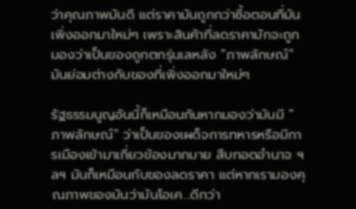ว่าคุณภาพมันดี แต่ราคามันถูกกว่าซื้อตอนที่มันเพิ่งออกมาใหม่ๆ เพราะสินค้าที่ลดราคามักจะถูกมองว่าเป็นของถูกตกรุ่นเลหลัง "ภาพลักษณ์" มันย่อมต่างกับของที่เพิ่งออกมาใหม่ๆ

รัฐธรรมนูญอันนี้ก็เหมือนกันหากมองว่ามันมี "ภาพลักษณ์" ว่าเป็นของเผด็จการทหารหรือมีการเมืองเข้ามาเกี่ยวข้องมากมาย สืบทอดอำนาจ ฯลฯ มันก็เหมือนกับของลดราคา แต่หากเรามองคุณภาพของมันว่ามันโอเค...ดีกว่า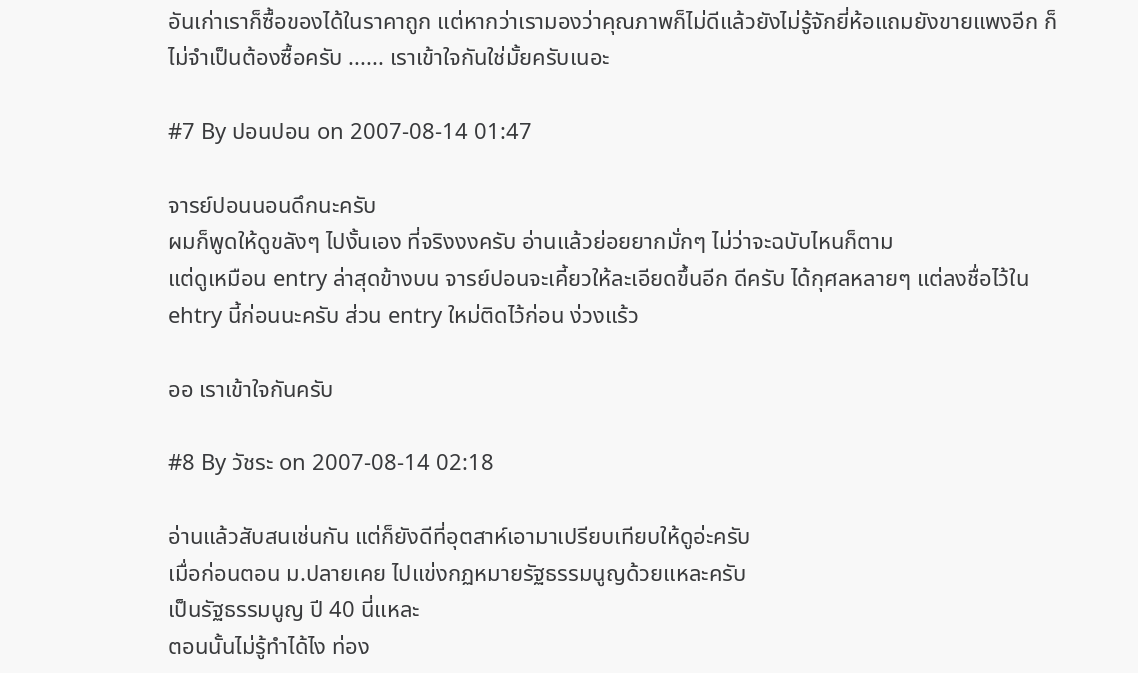อันเก่าเราก็ซื้อของได้ในราคาถูก แต่หากว่าเรามองว่าคุณภาพก็ไม่ดีแล้วยังไม่รู้จักยี่ห้อแถมยังขายแพงอีก ก็ไม่จำเป็นต้องซื้อครับ ...... เราเข้าใจกันใช่มั้ยครับเนอะ

#7 By ปอนปอน on 2007-08-14 01:47

จารย์ปอนนอนดึกนะครับ
ผมก็พูดให้ดูขลังๆ ไปงั้นเอง ที่จริงงงครับ อ่านแล้วย่อยยากมั่กๆ ไม่ว่าจะฉบับไหนก็ตาม
แต่ดูเหมือน entry ล่าสุดข้างบน จารย์ปอนจะเคี้ยวให้ละเอียดขึ้นอีก ดีครับ ได้กุศลหลายๆ แต่ลงชื่อไว้ใน ehtry นี้ก่อนนะครับ ส่วน entry ใหม่ติดไว้ก่อน ง่วงแร้ว

ออ เราเข้าใจกันครับ

#8 By วัชระ on 2007-08-14 02:18

อ่านแล้วสับสนเช่นกัน แต่ก็ยังดีที่อุตสาห์เอามาเปรียบเทียบให้ดูอ่ะครับ
เมื่อก่อนตอน ม.ปลายเคย ไปแข่งกฏหมายรัฐธรรมนูญด้วยแหละครับ
เป็นรัฐธรรมนูญ ปี 40 นี่แหละ
ตอนนั้นไม่รู้ทำได้ไง ท่อง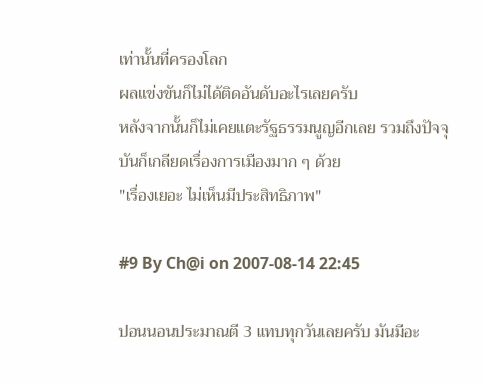เท่านั้นที่ครองโลก
ผลแข่งขันก็ไม่ได้ติดอันดับอะไรเลยครับ
หลังจากนั้นก็ไม่เคยแตะรัฐธรรมนูญอีกเลย รวมถึงปัจจุบันก็เกลียดเรื่องการเมืองมาก ๆ ด้วย
"เรื่องเยอะ ไม่เห็นมีประสิทธิภาพ"

#9 By Ch@i on 2007-08-14 22:45

ปอนนอนประมาณตี 3 แทบทุกวันเลยครับ มันมีอะ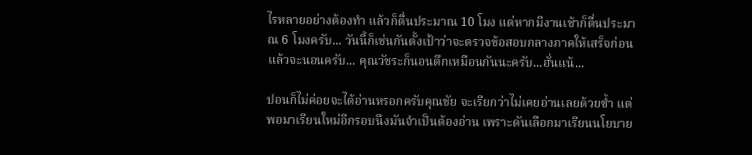ไรหลายอย่างต้องทำ แล้วก็ตื่นประมาณ 10 โมง แต่หากมีงานเช้าก็ตื่นประมาณ 6 โมงครับ... วันนี้ก็เช่นกันตั้งเป้าว่าจะตรวจข้อสอบกลางภาคให้เสร็จก่อนแล้วจะนอนครับ... คุณวัชระก็นอนดึกเหมือนกันนะครับ...ฮั่นแน้...

ปอนก็ไม่ค่อยจะได้อ่านหรอกครับคุณชัย จะเรียกว่าไม่เคยอ่านเลยด้วยซ้ำ แต่พอมาเรียนใหม่อีกรอบนึงมันจำเป็นต้องอ่าน เพราะดันเลือกมาเรียนนโยบาย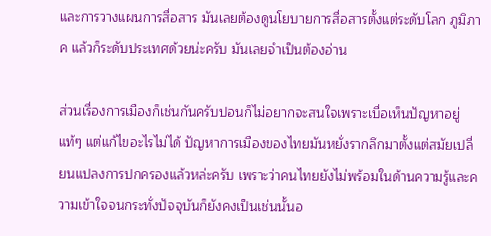และการวางแผนการสื่อสาร มันเลยต้องดูนโยบายการสื่อสารตั้งแต่ระดับโลก ภูมิภาค แล้วก็ระดับประเทศด้วยน่ะครับ มันเลยจำเป็นต้องอ่าน

ส่วนเรื่องการเมืองก็เช่นกันครับปอนก็ไม่อยากจะสนใจเพราะเบื่อเห็นปัญหาอยู่แท้ๆ แต่แก้ไขอะไรไม่ได้ ปัญหาการเมืองของไทยมันหยั่งรากลึกมาตั้งแต่สมัยเปลี่ยนแปลงการปกครองแล้วหล่ะครับ เพราะว่าคนไทยยังไม่พร้อมในด้านความรู้และความเข้าใจจนกระทั่งปัจจุบันก็ยังคงเป็นเช่นนั้นอ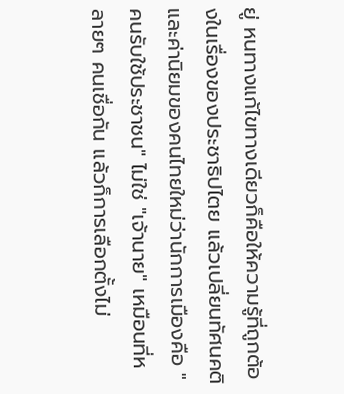ยู่ หนทางแก้ไขทางเดียวก็คือให้ความรู้ที่ถูกต้องในเรื่องของประชาธิปไตย แล้วเปลี่ยนทัศนคติ และค่านิยมของคนไทยใหม่ว่านักการเมืองคือ "คนรับใช้ประชาชน" ไม่ใช่ "เจ้านาย" เหมือนที่หลายๆ คนเชื่อกัน แล้วก็การเลือกตั้งไม่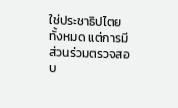ใช่ประชาธิปไตยทั้งหมด แต่การมีส่วนร่วมตรวจสอบ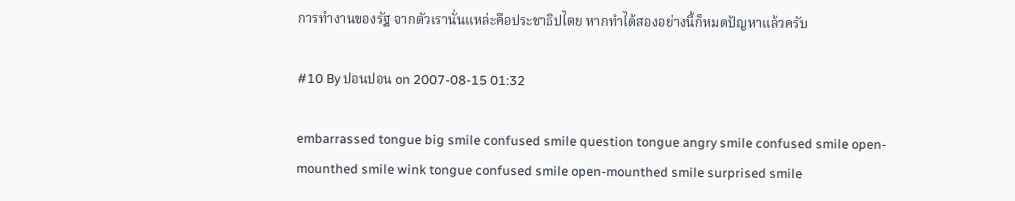การทำงานของรัฐ จากตัวเรานั่นแหล่ะคือประชาธิปไตย หากทำได้สองอย่างนี้ก็หมดปัญหาแล้วครับ

#10 By ปอนปอน on 2007-08-15 01:32

embarrassed tongue big smile confused smile question tongue angry smile confused smile open-mounthed smile wink tongue confused smile open-mounthed smile surprised smile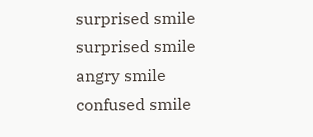surprised smile surprised smile angry smile confused smile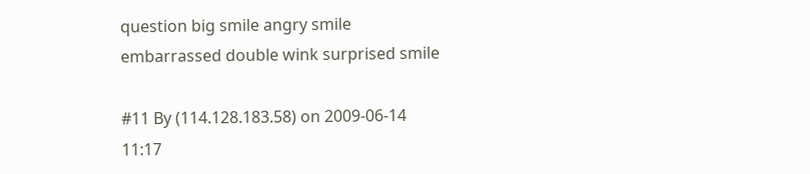question big smile angry smile embarrassed double wink surprised smile

#11 By (114.128.183.58) on 2009-06-14 11:17